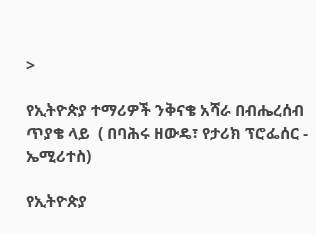>

የኢትዮጵያ ተማሪዎች ንቅናቄ አሻራ በብሔረሰብ ጥያቄ ላይ  ( በባሕሩ ዘውዴ፣ የታሪክ ፕሮፌሰር - ኤሚሪተስ)

የኢትዮጵያ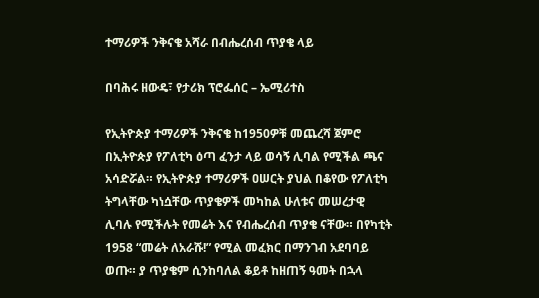ተማሪዎች ንቅናቄ አሻራ በብሔረሰብ ጥያቄ ላይ

በባሕሩ ዘውዴ፣ የታሪክ ፕሮፌሰር – ኤሚሪተስ

የኢትዮጵያ ተማሪዎች ንቅናቄ ከ1950ዎቹ መጨረሻ ጀምሮ በኢትዮጵያ የፖለቲካ ዕጣ ፈንታ ላይ ወሳኝ ሊባል የሚችል ጫና አሳድሯል። የኢትዮጵያ ተማሪዎች ዐሠርት ያህል በቆየው የፖለቲካ ትግላቸው ካነሷቸው ጥያቄዎች መካከል ሁለቱና መሠረታዊ ሊባሉ የሚችሉት የመሬት እና የብሔረሰብ ጥያቄ ናቸው። በየካቲት 1958 “መሬት ለአራሹ!” የሚል መፈክር በማንገብ አደባባይ ወጡ። ያ ጥያቄም ሲንከባለል ቆይቶ ከዘጠኝ ዓመት በኋላ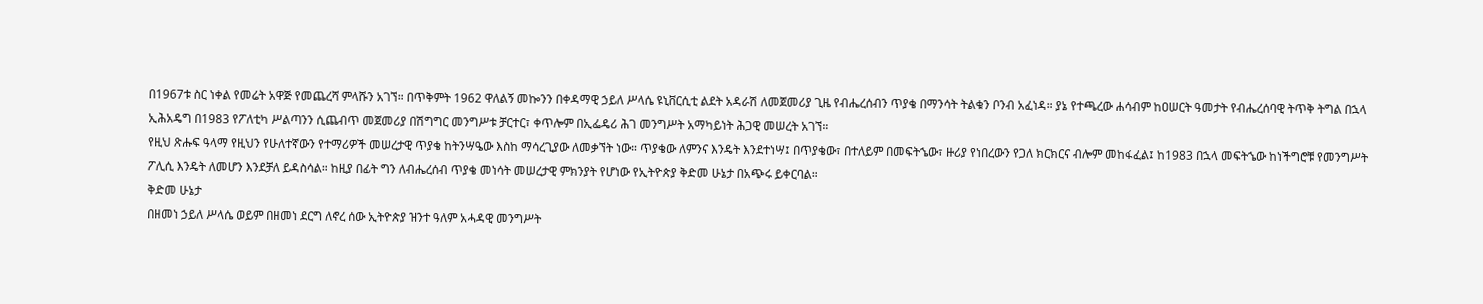በ1967ቱ ስር ነቀል የመሬት አዋጅ የመጨረሻ ምላሹን አገኘ። በጥቅምት 1962 ዋለልኝ መኰንን በቀዳማዊ ኃይለ ሥላሴ ዩኒቨርሲቲ ልደት አዳራሽ ለመጀመሪያ ጊዜ የብሔረሰብን ጥያቄ በማንሳት ትልቁን ቦንብ አፈነዳ። ያኔ የተጫረው ሐሳብም ከዐሠርት ዓመታት የብሔረሰባዊ ትጥቅ ትግል በኋላ ኢሕአዴግ በ1983 የፖለቲካ ሥልጣንን ሲጨብጥ መጀመሪያ በሽግግር መንግሥቱ ቻርተር፣ ቀጥሎም በኢፌዴሪ ሕገ መንግሥት አማካይነት ሕጋዊ መሠረት አገኘ።
የዚህ ጽሑፍ ዓላማ የዚህን የሁለተኛውን የተማሪዎች መሠረታዊ ጥያቄ ከትንሣዔው እስከ ማሳረጊያው ለመቃኘት ነው። ጥያቄው ለምንና እንዴት እንደተነሣ፤ በጥያቄው፣ በተለይም በመፍትኄው፣ ዙሪያ የነበረውን የጋለ ክርክርና ብሎም መከፋፈል፤ ከ1983 በኋላ መፍትኄው ከነችግሮቹ የመንግሥት ፖሊሲ እንዴት ለመሆን እንደቻለ ይዳስሳል። ከዚያ በፊት ግን ለብሔረሰብ ጥያቄ መነሳት መሠረታዊ ምክንያት የሆነው የኢትዮጵያ ቅድመ ሁኔታ በአጭሩ ይቀርባል።
ቅድመ ሁኔታ
በዘመነ ኃይለ ሥላሴ ወይም በዘመነ ደርግ ለኖረ ሰው ኢትዮጵያ ዝንተ ዓለም አሓዳዊ መንግሥት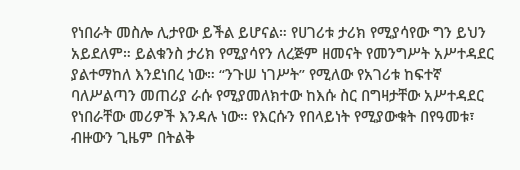የነበራት መስሎ ሊታየው ይችል ይሆናል። የሀገሪቱ ታሪክ የሚያሳየው ግን ይህን አይደለም። ይልቁንስ ታሪክ የሚያሳየን ለረጅም ዘመናት የመንግሥት አሥተዳደር ያልተማከለ እንደነበረ ነው። “ንጉሠ ነገሥት” የሚለው የአገሪቱ ከፍተኛ ባለሥልጣን መጠሪያ ራሱ የሚያመለክተው ከእሱ ስር በግዛታቸው አሥተዳደር የነበራቸው መሪዎች እንዳሉ ነው። የእርሱን የበላይነት የሚያውቁት በየዓመቱ፣ ብዙውን ጊዜም በትልቅ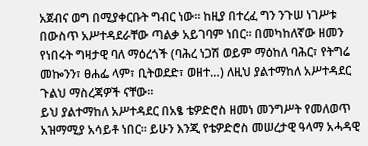አጀብና ወግ በሚያቀርቡት ግብር ነው። ከዚያ በተረፈ ግን ንጉሠ ነገሥቱ በውስጥ አሥተዳደራቸው ጣልቃ አይገባም ነበር። በመካከለኛው ዘመን የነበሩት ግዛታዊ ባለ ማዕረጎች (ባሕረ ነጋሽ ወይም ማዕከለ ባሕር፣ የትግሬ መኰንን፣ ፀሐፌ ላም፣ ቢትወደድ፣ ወዘተ…) ለዚህ ያልተማከለ አሥተዳደር ጉልህ ማስረጃዎች ናቸው።
ይህ ያልተማከለ አሥተዳደር በአፄ ቴዎድሮስ ዘመነ መንግሥት የመለወጥ አዝማሚያ አሳይቶ ነበር። ይሁን እንጂ የቴዎድሮስ መሠረታዊ ዓላማ አሓዳዊ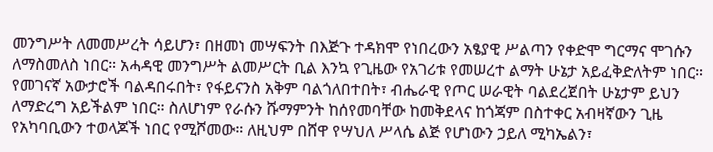መንግሥት ለመመሥረት ሳይሆን፣ በዘመነ መሣፍንት በእጅጉ ተዳክሞ የነበረውን አፄያዊ ሥልጣን የቀድሞ ግርማና ሞገሱን ለማስመለስ ነበር። አሓዳዊ መንግሥት ልመሥርት ቢል እንኳ የጊዜው የአገሪቱ የመሠረተ ልማት ሁኔታ አይፈቅድለትም ነበር። የመገናኛ አውታሮች ባልዳበሩበት፣ የፋይናንስ አቅም ባልጎለበተበት፣ ብሔራዊ የጦር ሠራዊት ባልደረጀበት ሁኔታም ይህን ለማድረግ አይችልም ነበር። ስለሆነም የራሱን ሹማምንት ከሰየመባቸው ከመቅደላና ከጎጃም በስተቀር አብዛኛውን ጊዜ የአካባቢውን ተወላጆች ነበር የሚሾመው። ለዚህም በሸዋ የሣህለ ሥላሴ ልጅ የሆነውን ኃይለ ሚካኤልን፣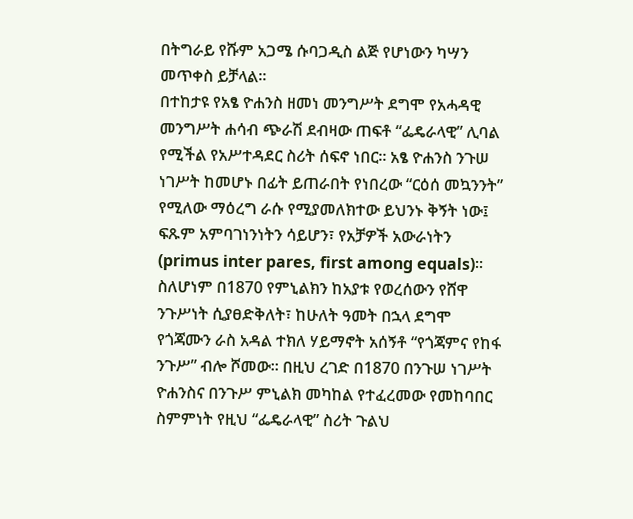በትግራይ የሹም አጋሜ ሱባጋዲስ ልጅ የሆነውን ካሣን መጥቀስ ይቻላል።
በተከታዩ የአፄ ዮሐንስ ዘመነ መንግሥት ደግሞ የአሓዳዊ መንግሥት ሐሳብ ጭራሽ ደብዛው ጠፍቶ “ፌዴራላዊ” ሊባል የሚችል የአሥተዳደር ስሪት ሰፍኖ ነበር። አፄ ዮሐንስ ንጉሠ ነገሥት ከመሆኑ በፊት ይጠራበት የነበረው “ርዕሰ መኳንንት” የሚለው ማዕረግ ራሱ የሚያመለክተው ይህንኑ ቅኝት ነው፤ ፍጹም አምባገነንነትን ሳይሆን፣ የአቻዎች አውራነትን (primus inter pares, first among equals)። ስለሆነም በ1870 የምኒልክን ከአያቱ የወረሰውን የሸዋ ንጉሥነት ሲያፀድቅለት፣ ከሁለት ዓመት በኋላ ደግሞ የጎጃሙን ራስ አዳል ተክለ ሃይማኖት አሰኝቶ “የጎጃምና የከፋ ንጉሥ” ብሎ ሾመው። በዚህ ረገድ በ1870 በንጉሠ ነገሥት ዮሐንስና በንጉሥ ምኒልክ መካከል የተፈረመው የመከባበር ስምምነት የዚህ “ፌዴራላዊ” ስሪት ጉልህ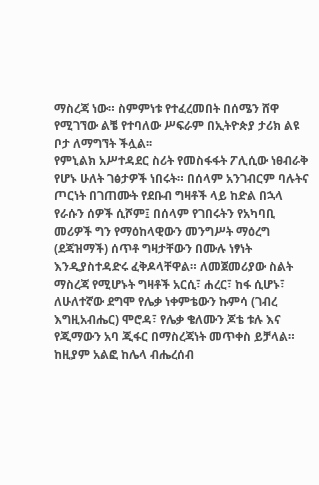ማስረጃ ነው። ስምምነቱ የተፈረመበት በሰሜን ሸዋ የሚገኘው ልቼ የተባለው ሥፍራም በኢትዮጵያ ታሪክ ልዩ ቦታ ለማግኘት ችሏል፡፡
የምኒልክ አሥተዳደር ስሪት የመስፋፋት ፖሊሲው ነፀብራቅ የሆኑ ሁለት ገፅታዎች ነበሩት። በሰላም አንገብርም ባሉትና ጦርነት በገጠሙት የደቡብ ግዛቶች ላይ ከድል በኋላ የራሱን ሰዎች ሲሾም፤ በሰላም የገበሩትን የአካባቢ መሪዎች ግን የማዕከላዊውን መንግሥት ማዕረግ (ደጃዝማች) ሰጥቶ ግዛታቸውን በሙሉ ነፃነት እንዲያስተዳድሩ ፈቅዶላቸዋል። ለመጀመሪያው ስልት ማስረጃ የሚሆኑት ግዛቶች አርሲ፣ ሐረር፣ ከፋ ሲሆኑ፣ ለሁለተኛው ደግሞ የሌቃ ነቀምቴውን ኩምሳ (ገብረ እግዚአብሔር) ሞሮዳ፣ የሌቃ ቄለሙን ጆቴ ቱሉ እና የጂማውን አባ ጂፋር በማስረጃነት መጥቀስ ይቻላል። ከዚያም አልፎ ከሌላ ብሔረሰብ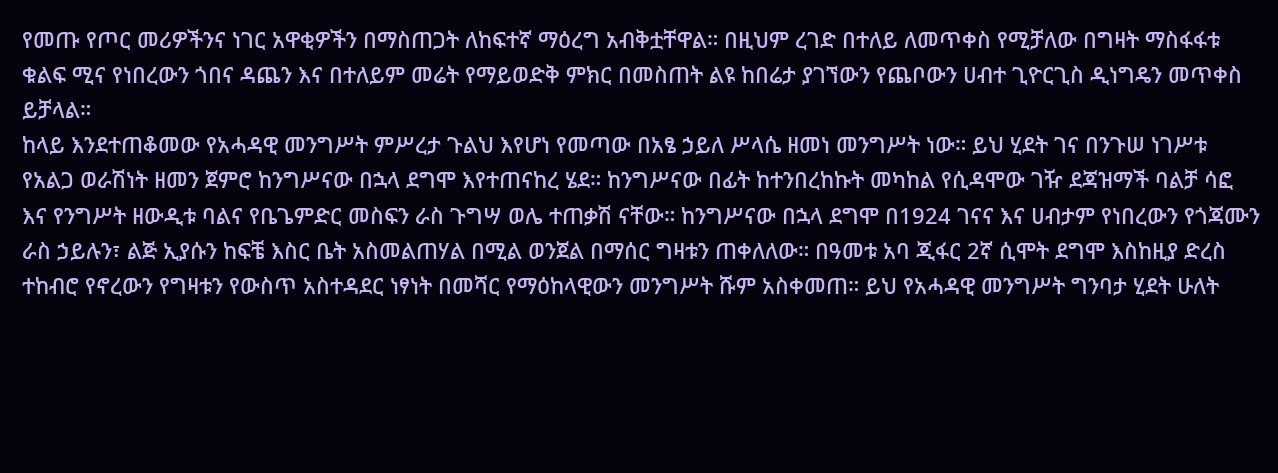የመጡ የጦር መሪዎችንና ነገር አዋቂዎችን በማስጠጋት ለከፍተኛ ማዕረግ አብቅቷቸዋል። በዚህም ረገድ በተለይ ለመጥቀስ የሚቻለው በግዛት ማስፋፋቱ ቁልፍ ሚና የነበረውን ጎበና ዳጨን እና በተለይም መሬት የማይወድቅ ምክር በመስጠት ልዩ ከበሬታ ያገኘውን የጨቦውን ሀብተ ጊዮርጊስ ዲነግዴን መጥቀስ ይቻላል።
ከላይ እንደተጠቆመው የአሓዳዊ መንግሥት ምሥረታ ጉልህ እየሆነ የመጣው በአፄ ኃይለ ሥላሴ ዘመነ መንግሥት ነው። ይህ ሂደት ገና በንጉሠ ነገሥቱ የአልጋ ወራሽነት ዘመን ጀምሮ ከንግሥናው በኋላ ደግሞ እየተጠናከረ ሄደ። ከንግሥናው በፊት ከተንበረከኩት መካከል የሲዳሞው ገዥ ደጃዝማች ባልቻ ሳፎ እና የንግሥት ዘውዲቱ ባልና የቤጌምድር መስፍን ራስ ጉግሣ ወሌ ተጠቃሽ ናቸው። ከንግሥናው በኋላ ደግሞ በ1924 ገናና እና ሀብታም የነበረውን የጎጃሙን ራስ ኃይሉን፣ ልጅ ኢያሱን ከፍቼ እስር ቤት አስመልጠሃል በሚል ወንጀል በማሰር ግዛቱን ጠቀለለው። በዓመቱ አባ ጂፋር 2ኛ ሲሞት ደግሞ እስከዚያ ድረስ ተከብሮ የኖረውን የግዛቱን የውስጥ አስተዳደር ነፃነት በመሻር የማዕከላዊውን መንግሥት ሹም አስቀመጠ። ይህ የአሓዳዊ መንግሥት ግንባታ ሂደት ሁለት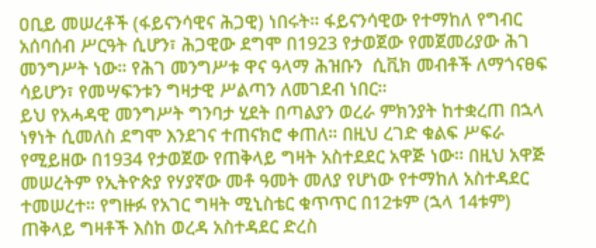ዐቢይ መሠረቶች (ፋይናንሳዊና ሕጋዊ) ነበሩት። ፋይናንሳዊው የተማከለ የግብር አሰባሰብ ሥርዓት ሲሆን፣ ሕጋዊው ደግሞ በ1923 የታወጀው የመጀመሪያው ሕገ መንግሥት ነው። የሕገ መንግሥቱ ዋና ዓላማ ሕዝቡን  ሲቪክ መብቶች ለማጎናፀፍ ሳይሆን፣ የመሣፍንቱን ግዛታዊ ሥልጣን ለመገደብ ነበር።
ይህ የአሓዳዊ መንግሥት ግንባታ ሂደት በጣልያን ወረራ ምክንያት ከተቋረጠ በኋላ ነፃነት ሲመለስ ደግሞ እንደገና ተጠናክሮ ቀጠለ። በዚህ ረገድ ቁልፍ ሥፍራ የሚይዘው በ1934 የታወጀው የጠቅላይ ግዛት አስተደደር አዋጅ ነው። በዚህ አዋጅ መሠረትም የኢትዮጵያ የሃያኛው መቶ ዓመት መለያ የሆነው የተማከለ አስተዳደር ተመሠረተ። የግዙፉ የአገር ግዛት ሚኒስቴር ቁጥጥር በ12ቱም (ኋላ 14ቱም) ጠቅላይ ግዛቶች እስከ ወረዳ አስተዳደር ድረስ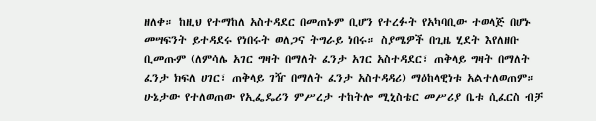ዘለቀ። ከዚህ የተማከለ አስተዳደር በመጠኑም ቢሆን የተረፉት የአካባቢው ተወላጅ በሆኑ መሣፍንት ይተዳደሩ የነበሩት ወለጋና ትግራይ ነበሩ። ስያሜዎች በጊዜ ሂደት እየለዘቡ ቢመጡም (ለምሳሌ አገር ግዛት በማለት ፈንታ አገር አስተዳደር፣ ጠቅላይ ግዛት በማለት ፈንታ ክፍለ ሀገር፣ ጠቅላይ ገዥ በማለት ፈንታ አስተዳዳሪ) ማዕከላዊነቱ አልተለወጠም። ሁኔታው የተለወጠው የኢፌዴሪን ምሥረታ ተከትሎ ሚኒስቴር መሥሪያ ቤቱ ሲፈርስ ብቻ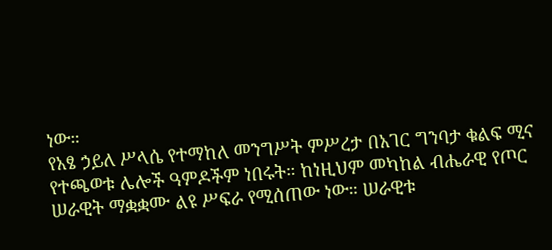ነው።
የአፄ ኃይለ ሥላሴ የተማከለ መንግሥት ምሥረታ በአገር ግንባታ ቁልፍ ሚና የተጫወቱ ሌሎች ዓምዶችም ነበሩት። ከነዚህም መካከል ብሔራዊ የጦር ሠራዊት ማቋቋሙ ልዩ ሥፍራ የሚሰጠው ነው። ሠራዊቱ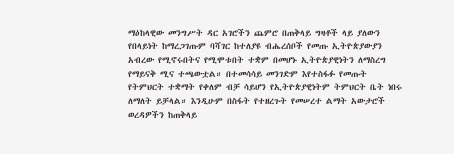ማዕከላዊው መንግሥት ዳር አገሮችን ጨምሮ በጠቅላይ ግዛቶች ላይ ያለውን የበላይነት ከማረጋገጡም ባሻገር ከተለያዩ ብሔረሰቦች የመጡ ኢትዮጵያውያን አብረው የሚኖሩበትና የሚሞቱበት ተቋም በመሆኑ ኢትዮጵያዊነትን ለማስረግ የማይናቅ ሚና ተጫውቷል። በተመሳሳይ መንገድም እየተስፋፉ የመጡት የትምህርት ተቋማት የቀለም ብቻ ሳይሆን የኢትዮጵያዊነትም ትምህርት ቤት ነበሩ ለማለት ይቻላል። እንዲሁም በስፋት የተዘረጉት የመሠረተ ልማት አውታሮች ወረዳዎችን ከጠቅላይ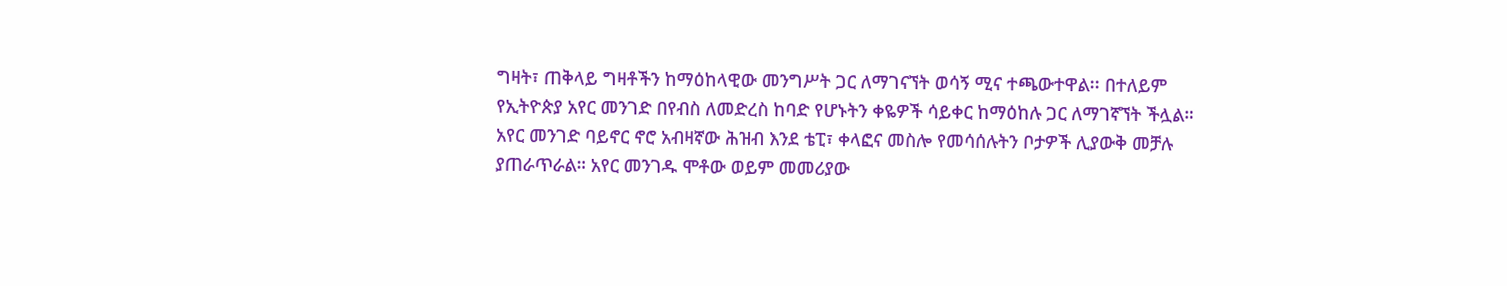ግዛት፣ ጠቅላይ ግዛቶችን ከማዕከላዊው መንግሥት ጋር ለማገናኘት ወሳኝ ሚና ተጫውተዋል፡፡ በተለይም የኢትዮጵያ አየር መንገድ በየብስ ለመድረስ ከባድ የሆኑትን ቀዬዎች ሳይቀር ከማዕከሉ ጋር ለማገኛኘት ችሏል። አየር መንገድ ባይኖር ኖሮ አብዛኛው ሕዝብ እንደ ቴፒ፣ ቀላፎና መስሎ የመሳሰሉትን ቦታዎች ሊያውቅ መቻሉ ያጠራጥራል። አየር መንገዱ ሞቶው ወይም መመሪያው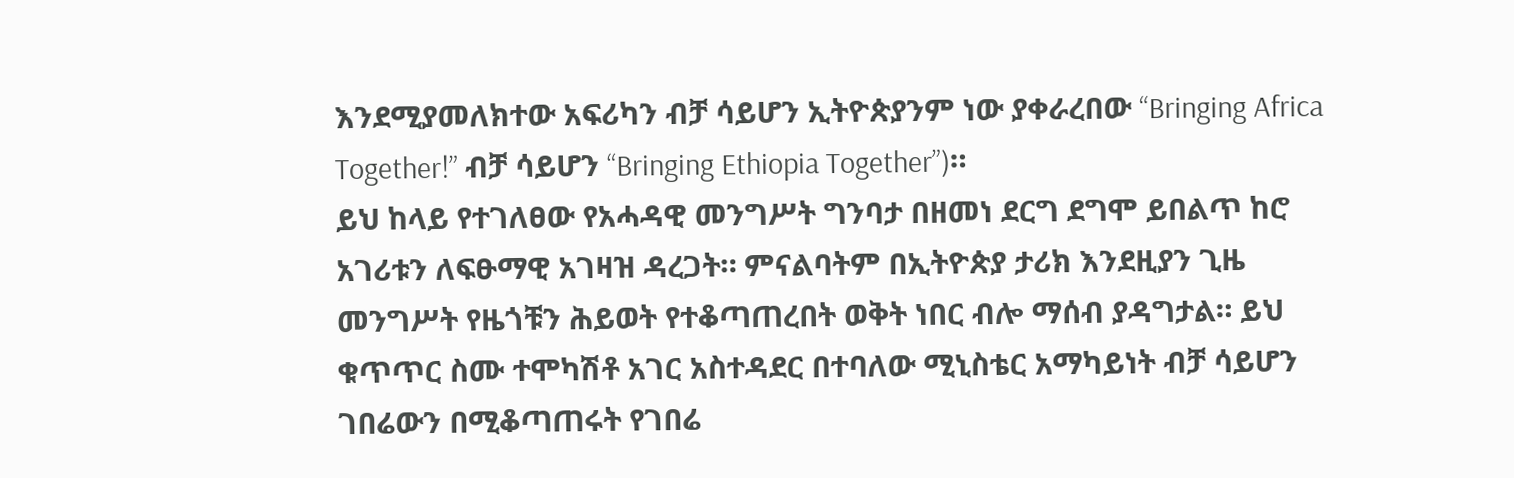እንደሚያመለክተው አፍሪካን ብቻ ሳይሆን ኢትዮጵያንም ነው ያቀራረበው “Bringing Africa Together!” ብቻ ሳይሆን “Bringing Ethiopia Together”)።
ይህ ከላይ የተገለፀው የአሓዳዊ መንግሥት ግንባታ በዘመነ ደርግ ደግሞ ይበልጥ ከሮ አገሪቱን ለፍፁማዊ አገዛዝ ዳረጋት። ምናልባትም በኢትዮጵያ ታሪክ እንደዚያን ጊዜ መንግሥት የዜጎቹን ሕይወት የተቆጣጠረበት ወቅት ነበር ብሎ ማሰብ ያዳግታል። ይህ ቁጥጥር ስሙ ተሞካሽቶ አገር አስተዳደር በተባለው ሚኒስቴር አማካይነት ብቻ ሳይሆን ገበሬውን በሚቆጣጠሩት የገበሬ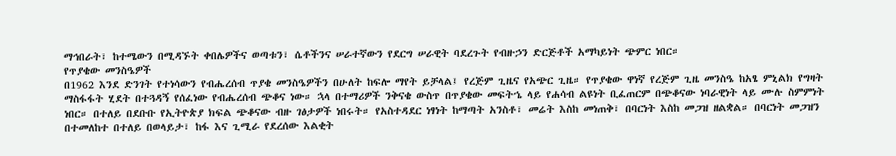ማኅበራት፣ ከተሜውን በሚዳኙት ቀበሌዎችና ወጣቱን፣ ሴቶችንና ሠራተኛውን የደርግ ሠራዊት ባደረጉት የብዙኃን ድርጅቶች አማካይነት ጭምር ነበር።
የጥያቄው መንስዔዎች
በ1962 እንደ ድንገት የተነሳውን የብሔረሰብ ጥያቄ መንስዔዎችን በሁለት ከፍሎ ማየት ይቻላል፤ የረጅም ጊዜና የአጭር ጊዜ። የጥያቄው ዋነኛ የረጅም ጊዜ መንስዔ ከአፄ ምኒልክ የግዛት ማስፋፋት ሂደት በተጓዳኝ የሰፈነው የብሔረሰብ ጭቆና ነው። ኋላ በተማሪዎች ንቅናቄ ውስጥ በጥያቄው መፍትኄ ላይ የሐሳብ ልዩነት ቢፈጠርም በጭቆናው ነባራዊነት ላይ ሙሉ ስምምነት ነበር። በተለይ በደቡቡ የኢትዮጵያ ክፍል ጭቆናው ብዙ ገፅታዎች ነበሩት። የአስተዳደር ነፃነት ከማጣት አንስቶ፣ መሬት እስከ መነጠቅ፣ በባርነት እስከ መጋዝ ዘልቋል። በባርነት መጋዝን በተመለከተ በተለይ በወላይታ፣ ከፋ እና ጊሚራ የደረሰው እልቂት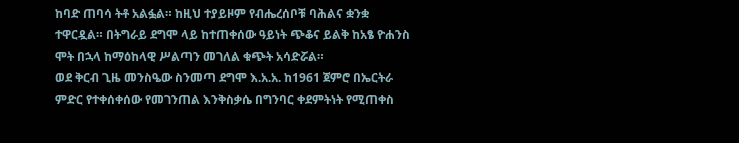ከባድ ጠባሳ ትቶ አልፏል። ከዚህ ተያይዞም የብሔረሰቦቹ ባሕልና ቋንቋ ተዋርዷል። በትግራይ ደግሞ ላይ ከተጠቀሰው ዓይነት ጭቆና ይልቅ ከአፄ ዮሐንስ ሞት በኋላ ከማዕከላዊ ሥልጣን መገለል ቁጭት አሳድሯል።
ወደ ቅርብ ጊዜ መንስዔው ስንመጣ ደግሞ እ.አ.አ. ከ1961 ጀምሮ በኤርትራ ምድር የተቀሰቀሰው የመገንጠል እንቅስቃሴ በግንባር ቀደምትነት የሚጠቀስ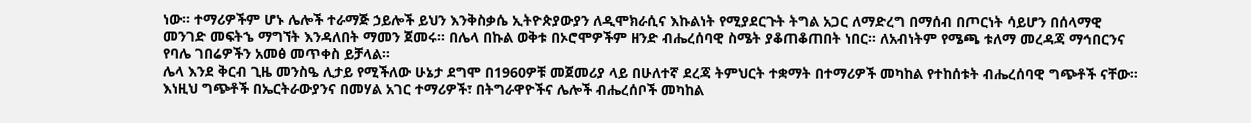ነው። ተማሪዎችም ሆኑ ሌሎች ተራማጅ ኃይሎች ይህን እንቅስቃሴ ኢትዮጵያውያን ለዲሞክራሲና እኩልነት የሚያደርጉት ትግል አጋር ለማድረግ በማሰብ በጦርነት ሳይሆን በሰላማዊ መንገድ መፍትኄ ማግኘት እንዳለበት ማመን ጀመሩ። በሌላ በኩል ወቅቱ በኦሮሞዎችም ዘንድ ብሔረሰባዊ ስሜት ያቆጠቆጠበት ነበር። ለአብነትም የሜጫ ቱለማ መረዳጃ ማኅበርንና የባሌ ገበሬዎችን አመፅ መጥቀስ ይቻላል።
ሌላ እንደ ቅርብ ጊዜ መንስዔ ሊታይ የሚችለው ሁኔታ ደግሞ በ1960ዎቹ መጀመሪያ ላይ በሁለተኛ ደረጃ ትምህርት ተቋማት በተማሪዎች መካከል የተከሰቱት ብሔረሰባዊ ግጭቶች ናቸው። እነዚህ ግጭቶች በኤርትራውያንና በመሃል አገር ተማሪዎች፣ በትግራዋዮችና ሌሎች ብሔረሰቦች መካከል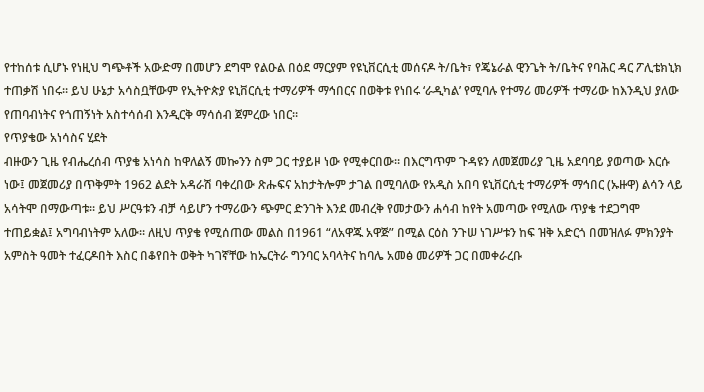የተከሰቱ ሲሆኑ የነዚህ ግጭቶች አውድማ በመሆን ደግሞ የልዑል በዕደ ማርያም የዩኒቨርሲቲ መሰናዶ ት/ቤት፣ የጄኔራል ዊንጌት ት/ቤትና የባሕር ዳር ፖሊቴክኒክ ተጠቃሽ ነበሩ። ይህ ሁኔታ አሳስቧቸውም የኢትዮጵያ ዩኒቨርሲቲ ተማሪዎች ማኅበርና በወቅቱ የነበሩ ‘ራዲካል’ የሚባሉ የተማሪ መሪዎች ተማሪው ከእንዲህ ያለው የጠባብነትና የጎጠኝነት አስተሳሰብ እንዲርቅ ማሳሰብ ጀምረው ነበር።
የጥያቄው አነሳስና ሂደት
ብዙውን ጊዜ የብሔረሰብ ጥያቄ አነሳስ ከዋለልኝ መኰንን ስም ጋር ተያይዞ ነው የሚቀርበው። በእርግጥም ጉዳዩን ለመጀመሪያ ጊዜ አደባባይ ያወጣው እርሱ ነው፤ መጀመሪያ በጥቅምት 1962 ልደት አዳራሽ ባቀረበው ጽሑፍና አከታትሎም ታገል በሚባለው የአዲስ አበባ ዩኒቨርሲቲ ተማሪዎች ማኅበር (ኡዙዋ) ልሳን ላይ አሳትሞ በማውጣቱ። ይህ ሥርዓቱን ብቻ ሳይሆን ተማሪውን ጭምር ድንገት እንደ መብረቅ የመታውን ሐሳብ ከየት አመጣው የሚለው ጥያቄ ተደጋግሞ ተጠይቋል፤ አግባብነትም አለው። ለዚህ ጥያቄ የሚሰጠው መልስ በ1961 “ለአዋጁ አዋጅ” በሚል ርዕስ ንጉሠ ነገሥቱን ከፍ ዝቅ አድርጎ በመዝለፉ ምክንያት አምስት ዓመት ተፈርዶበት እስር በቆየበት ወቅት ካገኛቸው ከኤርትራ ግንባር አባላትና ከባሌ አመፅ መሪዎች ጋር በመቀራረቡ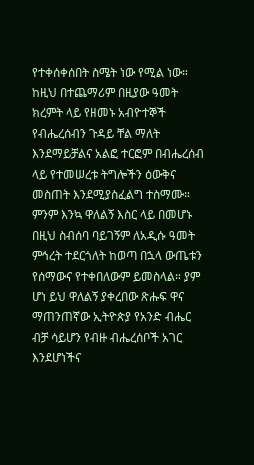የተቀሰቀሰበት ስሜት ነው የሚል ነው። ከዚህ በተጨማሪም በዚያው ዓመት ክረምት ላይ የዘመኑ አብዮተኞች የብሔረሰብን ጉዳይ ቸል ማለት እንደማይቻልና አልፎ ተርፎም በብሔረሰብ ላይ የተመሠረቱ ትግሎችን ዕውቅና መስጠት እንደሚያስፈልግ ተስማሙ። ምንም እንኳ ዋለልኝ እስር ላይ በመሆኑ በዚህ ስብሰባ ባይገኝም ለአዲሱ ዓመት ምኅረት ተደርጎለት ከወጣ በኋላ ውጤቱን የሰማውና የተቀበለውም ይመስላል። ያም ሆነ ይህ ዋለልኝ ያቀረበው ጽሑፍ ዋና ማጠንጠኛው ኢትዮጵያ የአንድ ብሔር ብቻ ሳይሆን የብዙ ብሔረሰቦች አገር እንደሆነችና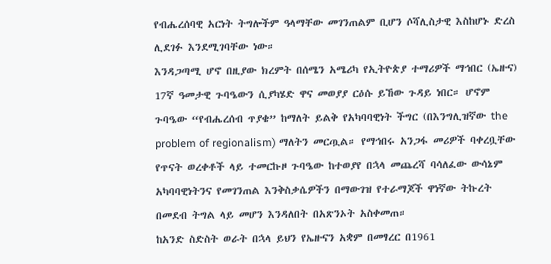የብሔረሰባዊ አርነት ትግሎችም ዓላማቸው መገንጠልም ቢሆን ሶሻሊስታዊ እስከሆኑ ድረስ ሊደገፉ እንደሚገባቸው ነው።
እንዳጋጣሚ ሆኖ በዚያው ክረምት በሰሜን አሜሪካ የኢትዮጵያ ተማሪዎች ማኅበር (ኤዙና) 17ኛ ዓመታዊ ጉባዔውን ሲያካሄድ ዋና መወያያ ርዕሱ ይኸው ጉዳይ ነበር። ሆኖም ጉባዔው “የብሔረሰብ ጥያቄ” ከማለት ይልቅ የአካባባዊነት ችግር (በእንግሊዝኛው the problem of regionalism) ማለትን መርጧል። የማኅበሩ አንጋፋ መሪዎች ባቀረቧቸው የጥናት ወረቀቶች ላይ ተመርኩዞ ጉባዔው ከተወያየ በኋላ መጨረሻ ባሳለፈው ውሳኔም አካባባዊነትንና የመገንጠል እንቅስቃሴዎችን በማውገዝ የተራማጆች ዋነኛው ትኩረት በመደብ ትግል ላይ መሆን እንዳለበት በአጽንኦት አስቀመጠ።
ከአንድ ስድስት ወራት በኋላ ይህን የኤዙናን አቋም በመፃረር በ1961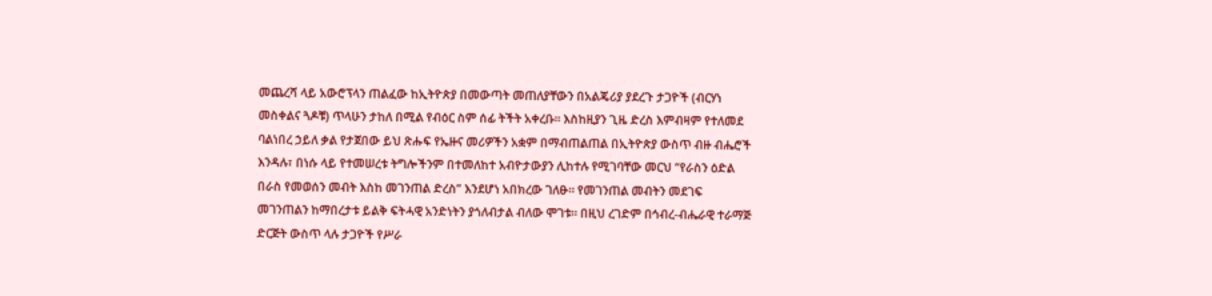መጨረሻ ላይ አውሮፕላን ጠልፈው ከኢትዮጵያ በመውጣት መጠለያቸውን በአልጄሪያ ያደረጉ ታጋዮች (ብርሃነ መስቀልና ጓዶቹ) ጥላሁን ታከለ በሚል የብዕር ስም ሰፊ ትችት አቀረቡ። እስከዚያን ጊዜ ድረስ እምብዛም የተለመደ ባልነበረ ኃይለ ቃል የታጀበው ይህ ጽሑፍ የኤዙና መሪዎችን አቋም በማብጠልጠል በኢትዮጵያ ውስጥ ብዙ ብሔሮች እንዳሉ፣ በነሱ ላይ የተመሠረቱ ትግሎችንም በተመለከተ አብዮታውያን ሊከተሉ የሚገባቸው መርህ “የራስን ዕድል በራስ የመወሰን መብት እስከ መገንጠል ድረስ” እንደሆነ አበክረው ገለፁ። የመገንጠል መብትን መደገፍ መገንጠልን ከማበረታቱ ይልቅ ፍትሓዊ አንድነትን ያጎለብታል ብለው ሞገቱ። በዚህ ረገድም በኅብረ-ብሔራዊ ተራማጅ ድርጅት ውስጥ ላሉ ታጋዮች የሥራ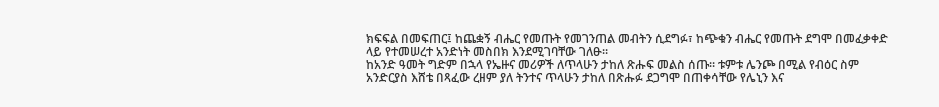ክፍፍል በመፍጠር፤ ከጨቋኝ ብሔር የመጡት የመገንጠል መብትን ሲደግፉ፣ ከጭቁን ብሔር የመጡት ደግሞ በመፈቃቀድ ላይ የተመሠረተ አንድነት መስበክ እንደሚገባቸው ገለፁ።
ከአንድ ዓመት ግድም በኋላ የኤዙና መሪዎች ለጥላሁን ታከለ ጽሑፍ መልስ ሰጡ። ቱምቱ ሌንጮ በሚል የብዕር ስም አንድርያስ እሸቴ በጻፈው ረዘም ያለ ትንተና ጥላሁን ታከለ በጽሑፉ ደጋግሞ በጠቀሳቸው የሌኒን እና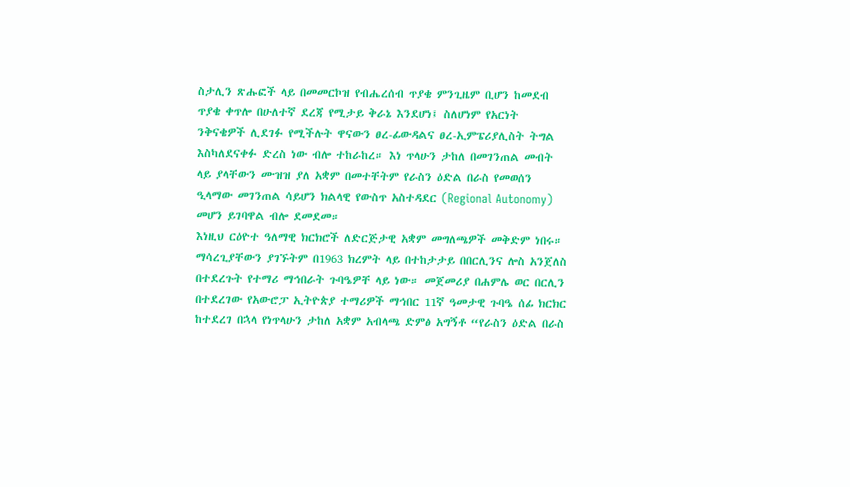ስታሊን ጽሑፎች ላይ በመመርኮዝ የብሔረሰብ ጥያቄ ምንጊዜም ቢሆን ከመደብ ጥያቄ ቀጥሎ በሁለተኛ ደረጃ የሚታይ ቅራኔ እንደሆነ፤ ስለሆነም የአርነት ንቅናቄዎች ሊደገፉ የሚችሉት ዋናውን ፀረ-ፊውዳልና ፀረ-ኢምፔሪያሊስት ትግል እስካለደናቀፉ ድረስ ነው ብሎ ተከራከረ። እነ ጥላሁን ታከለ በመገንጠል መብት ላይ ያላቸውን ሙዝዝ ያለ አቋም በመተቸትም የራስን ዕድል በራስ የመወሰን ዒላማው መገንጠል ሳይሆን ክልላዊ የውስጥ አስተዳደር (Regional Autonomy) መሆን ይገባዋል ብሎ ደመደመ።
እነዚህ ርዕዮተ ዓለማዊ ክርክሮች ለድርጅታዊ አቋም መግለጫዎች መቅድም ነበሩ። ማሳረጊያቸውን ያገኙትም በ1963 ክረምት ላይ በተከታታይ በበርሊንና ሎስ አንጀለስ በተደረጉት የተማሪ ማኅበራት ጉባዔዎቸ ላይ ነው። መጀመሪያ በሐምሌ ወር በርሊን በተደረገው የአውሮፓ ኢትዮጵያ ተማሪዎች ማኅበር 11ኛ ዓመታዊ ጉባዔ ሰፊ ክርክር ከተደረገ በኋላ የነጥላሁን ታከለ አቋም አብላጫ ድምፅ አግኝቶ “የራስን ዕድል በራስ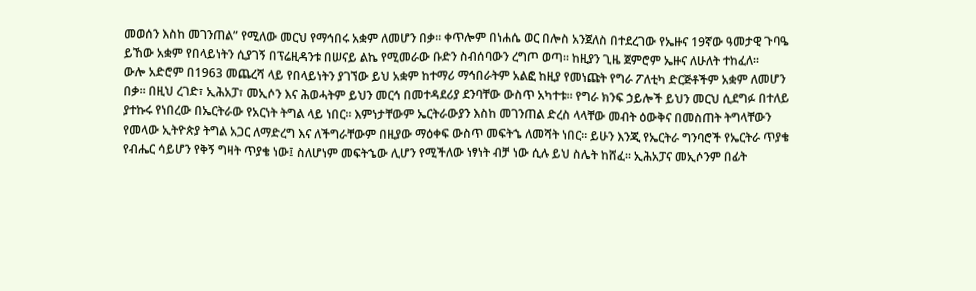መወሰን እስከ መገንጠል” የሚለው መርህ የማኅበሩ አቋም ለመሆን በቃ። ቀጥሎም በነሐሴ ወር በሎስ አንጀለስ በተደረገው የኤዙና 19ኛው ዓመታዊ ጉባዔ ይኸው አቋም የበላይነትን ሲያገኝ በፕሬዚዳንቱ በሠናይ ልኬ የሚመራው ቡድን ስብሰባውን ረግጦ ወጣ። ከዚያን ጊዜ ጀምሮም ኤዙና ለሁለት ተከፈለ።
ውሎ አድሮም በ1963 መጨረሻ ላይ የበላይነትን ያገኘው ይህ አቋም ከተማሪ ማኅበራትም አልፎ ከዚያ የመነጩት የግራ ፖለቲካ ድርጅቶችም አቋም ለመሆን በቃ። በዚህ ረገድ፣ ኢሕአፓ፣ መኢሶን እና ሕወሓትም ይህን መርኅ በመተዳደሪያ ደንባቸው ውስጥ አካተቱ። የግራ ክንፍ ኃይሎች ይህን መርህ ሲደግፉ በተለይ ያተኩሩ የነበረው በኤርትራው የአርነት ትግል ላይ ነበር። እምነታቸውም ኤርትራውያን እስከ መገንጠል ድረስ ላላቸው መብት ዕውቅና በመስጠት ትግላቸውን የመላው ኢትዮጵያ ትግል አጋር ለማድረግ እና ለችግራቸውም በዚያው ማዕቀፍ ውስጥ መፍትኄ ለመሻት ነበር። ይሁን እንጂ የኤርትራ ግንባሮች የኤርትራ ጥያቄ የብሔር ሳይሆን የቅኝ ግዛት ጥያቄ ነው፤ ስለሆነም መፍትኄው ሊሆን የሚችለው ነፃነት ብቻ ነው ሲሉ ይህ ስሌት ከሸፈ። ኢሕአፓና መኢሶንም በፊት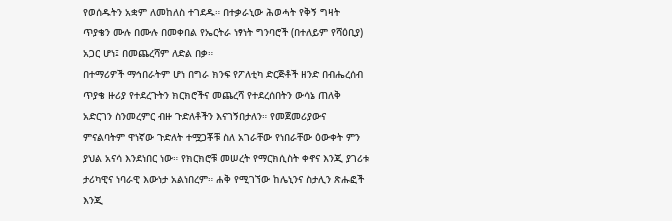የወሰዱትን አቋም ለመከለስ ተገደዱ። በተቃራኒው ሕወሓት የቅኝ ግዛት ጥያቄን ሙሉ በሙሉ በመቀበል የኤርትራ ነፃነት ግንባሮች (በተለይም የሻዕቢያ) አጋር ሆነ፤ በመጨረሻም ለድል በቃ።
በተማሪዎች ማኅበራትም ሆነ በግራ ክንፍ የፖለቲካ ድርጅቶች ዘንድ በብሔረሰብ ጥያቄ ዙሪያ የተደረጉትን ክርክሮችና መጨረሻ የተደረሰበትን ውሳኔ ጠለቅ አድርገን ስንመረምር ብዙ ጉድለቶችን እናገኝበታለን። የመጀመሪያውና ምናልባትም ዋነኛው ጉድለት ተሟጋቾቹ ስለ አገራቸው የነበራቸው ዕውቀት ምን ያህል አናሳ እንደነበር ነው። የክርክሮቹ መሠረት የማርክሲስት ቀኖና እንጂ ያገሪቱ ታሪካዊና ነባራዊ እውነታ አልነበረም። ሐቅ የሚገኘው ከሌኒንና ስታሊን ጽሑፎች እንጂ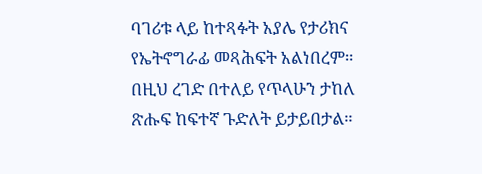ባገሪቱ ላይ ከተጻፉት አያሌ የታሪክና የኤትኖግራፊ መጻሕፍት አልነበረም። በዚህ ረገድ በተለይ የጥላሁን ታከለ ጽሑፍ ከፍተኛ ጉድለት ይታይበታል።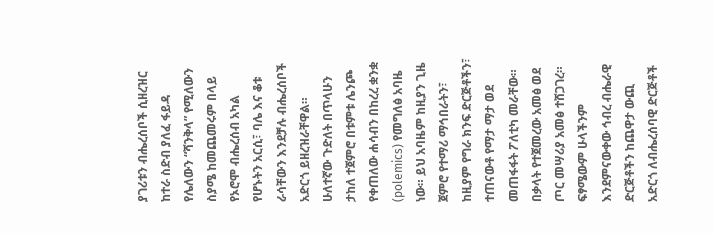ያገሪቱን ብሔረሰቦች ሲዘረዝር ከተራ ስድብ ያለፈ ፋይዳ የሌለውን “ሻንቅላ” የሚለውን ስያሜ ከመጨመሩም በላይ የኦሮሞ ብሔረሰብ አካል የሆኑትን አርሲ፣ ባሌ እና ቆቱ ራሳቸውን እንደቻሉ ብሔረሰቦች አድርጎ ይዘረዝራቸዋል።
ሁለተኛው ጉድለት በጥላሁን ታከለ ተጀምሮ በቱምቱ ሌንጮ የቀጠለው ሐሳብን በከረረ ቋንቋ (polemics) የመግለፅ አባዜ ነው። ይህ አባዜም ከዚያን ጊዜ ጀምሮ የተማሪ ማኅበራትን፣ ከዚያም የግራ ክንፍ ድርጅቶችን፣ ተጠናውቶ የማታ ማታ ወደ መጠፋፋት ፖለቲካ መራቸው። በቃላት የተጀመረው አመፅ ወደ ጦር መሣሪያ አመፅ ተሸጋገረ። ፍፃሜውም ሁላችንም እንደምናውቀው ኅብረ ብሔራዊ ድርጅቶችን ከጨዋታ ውጪ አድርጎ ለብሔረሰባዊ ድርጅቶች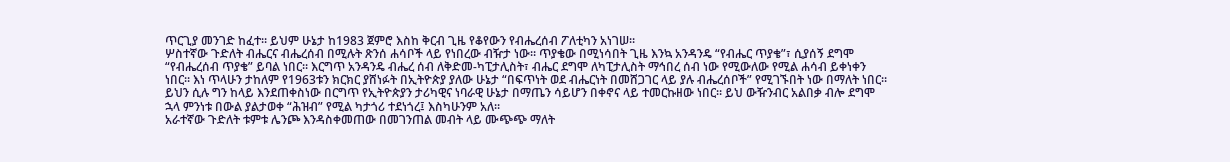ጥርጊያ መንገድ ከፈተ። ይህም ሁኔታ ከ1983 ጀምሮ እስከ ቅርብ ጊዜ የቆየውን የብሔረሰብ ፖለቲካን አነገሠ።
ሦስተኛው ጉድለት ብሔርና ብሔረሰብ በሚሉት ጽንሰ ሐሳቦች ላይ የነበረው ብዥታ ነው። ጥያቄው በሚነሳበት ጊዜ እንኳ አንዳንዴ “የብሔር ጥያቄ”፣ ሲያሰኝ ደግሞ “የብሔረሰብ ጥያቄ” ይባል ነበር። እርግጥ አንዳንዴ ብሔረ ሰብ ለቅድመ-ካፒታሊስት፣ ብሔር ደግሞ ለካፒታሊስት ማኅበረ ሰብ ነው የሚውለው የሚል ሐሳብ ይቀነቀን ነበር። እነ ጥላሁን ታከለም የ1963ቱን ክርክር ያሸነፉት በኢትዮጵያ ያለው ሁኔታ “በፍጥነት ወደ ብሔርነት በመሸጋገር ላይ ያሉ ብሔረሰቦች” የሚገኙበት ነው በማለት ነበር። ይህን ሲሉ ግን ከላይ እንደጠቀስነው በርግጥ የኢትዮጵያን ታሪካዊና ነባራዊ ሁኔታ በማጤን ሳይሆን በቀኖና ላይ ተመርኩዘው ነበር። ይህ ውዥንብር አልበቃ ብሎ ደግሞ ኋላ ምንነቱ በውል ያልታወቀ “ሕዝብ” የሚል ካታጎሪ ተደነጎረ፤ እስካሁንም አለ።
አራተኛው ጉድለት ቱምቱ ሌንጮ እንዳስቀመጠው በመገንጠል መብት ላይ ሙጭጭ ማለት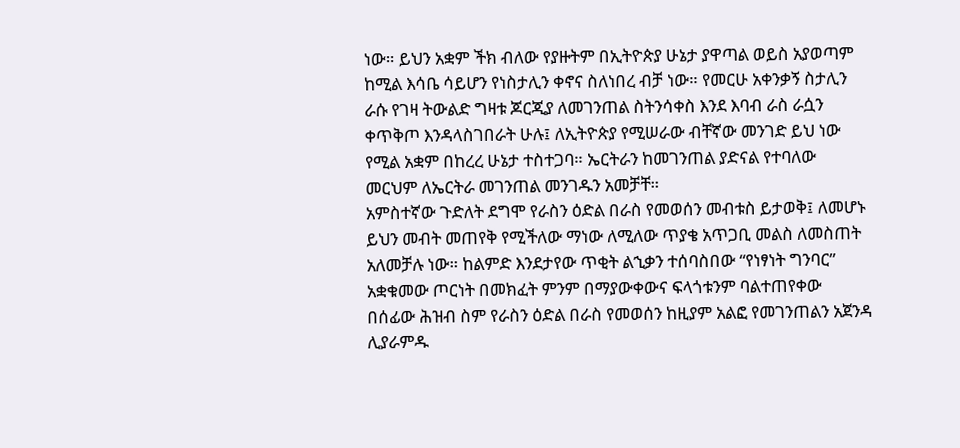ነው። ይህን አቋም ችክ ብለው የያዙትም በኢትዮጵያ ሁኔታ ያዋጣል ወይስ አያወጣም ከሚል እሳቤ ሳይሆን የነስታሊን ቀኖና ስለነበረ ብቻ ነው። የመርሁ አቀንቃኝ ስታሊን ራሱ የገዛ ትውልድ ግዛቱ ጆርጂያ ለመገንጠል ስትንሳቀስ እንደ እባብ ራስ ራሷን ቀጥቅጦ እንዳላስገበራት ሁሉ፤ ለኢትዮጵያ የሚሠራው ብቸኛው መንገድ ይህ ነው የሚል አቋም በከረረ ሁኔታ ተስተጋባ። ኤርትራን ከመገንጠል ያድናል የተባለው መርህም ለኤርትራ መገንጠል መንገዱን አመቻቸ።
አምስተኛው ጉድለት ደግሞ የራስን ዕድል በራስ የመወሰን መብቱስ ይታወቅ፤ ለመሆኑ ይህን መብት መጠየቅ የሚችለው ማነው ለሚለው ጥያቄ አጥጋቢ መልስ ለመስጠት አለመቻሉ ነው። ከልምድ እንደታየው ጥቂት ልኂቃን ተሰባስበው “የነፃነት ግንባር” አቋቁመው ጦርነት በመክፈት ምንም በማያውቀውና ፍላጎቱንም ባልተጠየቀው በሰፊው ሕዝብ ስም የራስን ዕድል በራስ የመወሰን ከዚያም አልፎ የመገንጠልን አጀንዳ ሊያራምዱ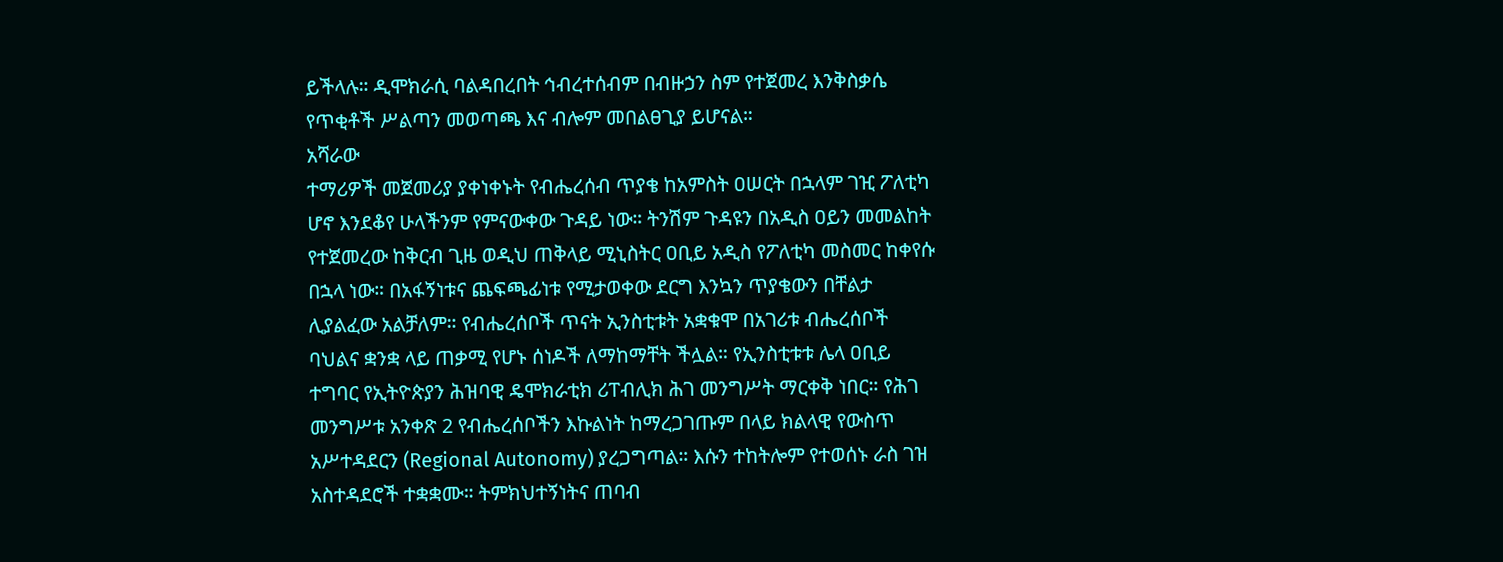ይችላሉ። ዲሞክራሲ ባልዳበረበት ኅብረተሰብም በብዙኃን ስም የተጀመረ እንቅስቃሴ የጥቂቶች ሥልጣን መወጣጫ እና ብሎም መበልፀጊያ ይሆናል።
አሻራው
ተማሪዎች መጀመሪያ ያቀነቀኑት የብሔረሰብ ጥያቄ ከአምስት ዐሠርት በኋላም ገዢ ፖለቲካ ሆኖ እንደቆየ ሁላችንም የምናውቀው ጉዳይ ነው። ትንሽም ጉዳዩን በአዲስ ዐይን መመልከት የተጀመረው ከቅርብ ጊዜ ወዲህ ጠቅላይ ሚኒስትር ዐቢይ አዲስ የፖለቲካ መስመር ከቀየሱ በኋላ ነው። በአፋኝነቱና ጨፍጫፊነቱ የሚታወቀው ደርግ እንኳን ጥያቄውን በቸልታ ሊያልፈው አልቻለም። የብሔረሰቦች ጥናት ኢንስቲቱት አቋቁሞ በአገሪቱ ብሔረሰቦች ባህልና ቋንቋ ላይ ጠቃሚ የሆኑ ሰነዶች ለማከማቸት ችሏል። የኢንስቲቱቱ ሌላ ዐቢይ ተግባር የኢትዮጵያን ሕዝባዊ ዴሞክራቲክ ሪፐብሊክ ሕገ መንግሥት ማርቀቅ ነበር። የሕገ መንግሥቱ አንቀጽ 2 የብሔረሰቦችን እኩልነት ከማረጋገጡም በላይ ክልላዊ የውስጥ አሥተዳደርን (Regional Autonomy) ያረጋግጣል። እሱን ተከትሎም የተወሰኑ ራስ ገዝ አስተዳደሮች ተቋቋሙ። ትምክህተኝነትና ጠባብ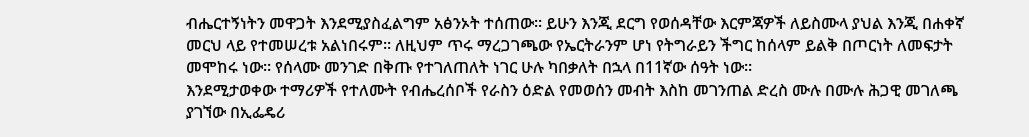ብሔርተኝነትን መዋጋት እንደሚያስፈልግም አፅንኦት ተሰጠው። ይሁን እንጂ ደርግ የወሰዳቸው እርምጃዎች ለይስሙላ ያህል እንጂ በሐቀኛ መርህ ላይ የተመሠረቱ አልነበሩም። ለዚህም ጥሩ ማረጋገጫው የኤርትራንም ሆነ የትግራይን ችግር ከሰላም ይልቅ በጦርነት ለመፍታት መሞከሩ ነው። የሰላሙ መንገድ በቅጡ የተገለጠለት ነገር ሁሉ ካበቃለት በኋላ በ11ኛው ሰዓት ነው።
እንደሚታወቀው ተማሪዎች የተለሙት የብሔረሰቦች የራስን ዕድል የመወሰን መብት እስከ መገንጠል ድረስ ሙሉ በሙሉ ሕጋዊ መገለጫ ያገኘው በኢፌዴሪ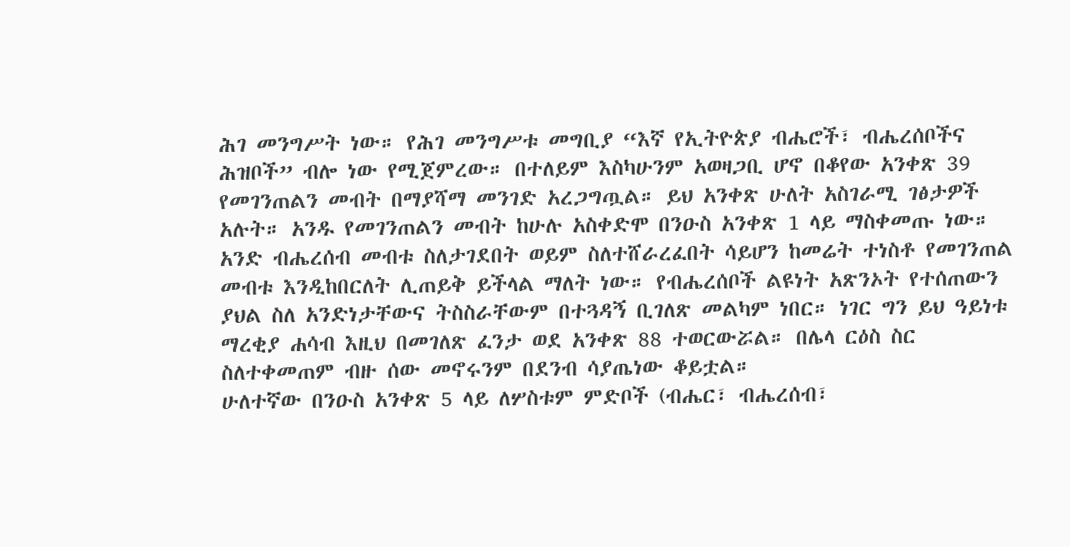ሕገ መንግሥት ነው። የሕገ መንግሥቱ መግቢያ “እኛ የኢትዮጵያ ብሔሮች፣ ብሔረሰቦችና ሕዝቦች” ብሎ ነው የሚጀምረው። በተለይም እስካሁንም አወዛጋቢ ሆኖ በቆየው አንቀጽ 39 የመገንጠልን መብት በማያሻማ መንገድ አረጋግጧል። ይህ አንቀጽ ሁለት አስገራሚ ገፅታዎች አሉት። አንዱ የመገንጠልን መብት ከሁሉ አስቀድሞ በንዑስ አንቀጽ 1 ላይ ማስቀመጡ ነው። አንድ ብሔረሰብ መብቱ ስለታገደበት ወይም ስለተሸራረፈበት ሳይሆን ከመሬት ተነስቶ የመገንጠል መብቱ እንዲከበርለት ሊጠይቅ ይችላል ማለት ነው። የብሔረሰቦች ልዩነት አጽንኦት የተሰጠውን ያህል ስለ አንድነታቸውና ትስስራቸውም በተጓዳኝ ቢገለጽ መልካም ነበር። ነገር ግን ይህ ዓይነቱ ማረቂያ ሐሳብ እዚህ በመገለጽ ፈንታ ወደ አንቀጽ 88 ተወርውሯል። በሌላ ርዕስ ስር ስለተቀመጠም ብዙ ሰው መኖሩንም በደንብ ሳያጤነው ቆይቷል።
ሁለተኛው በንዑስ አንቀጽ 5 ላይ ለሦስቱም ምድቦች (ብሔር፣ ብሔረሰብ፣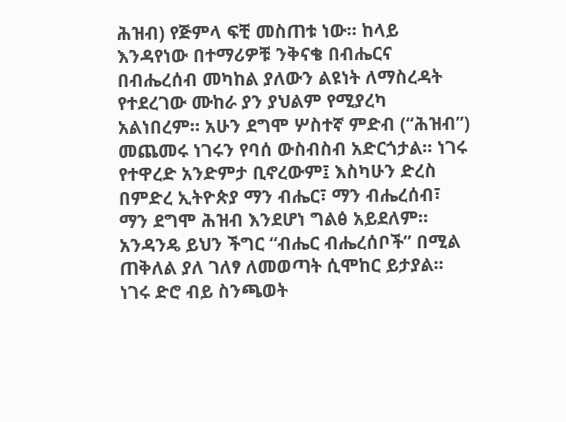ሕዝብ) የጅምላ ፍቺ መስጠቱ ነው። ከላይ እንዳየነው በተማሪዎቹ ንቅናቄ በብሔርና በብሔረሰብ መካከል ያለውን ልዩነት ለማስረዳት የተደረገው ሙከራ ያን ያህልም የሚያረካ አልነበረም። አሁን ደግሞ ሦስተኛ ምድብ (“ሕዝብ”) መጨመሩ ነገሩን የባሰ ውስብስብ አድርጎታል። ነገሩ የተዋረድ አንድምታ ቢኖረውም፤ እስካሁን ድረስ በምድረ ኢትዮጵያ ማን ብሔር፣ ማን ብሔረሰብ፣ ማን ደግሞ ሕዝብ እንደሆነ ግልፅ አይደለም። አንዳንዴ ይህን ችግር “ብሔር ብሔረሰቦች” በሚል ጠቅለል ያለ ገለፃ ለመወጣት ሲሞከር ይታያል፡፡ ነገሩ ድሮ ብይ ስንጫወት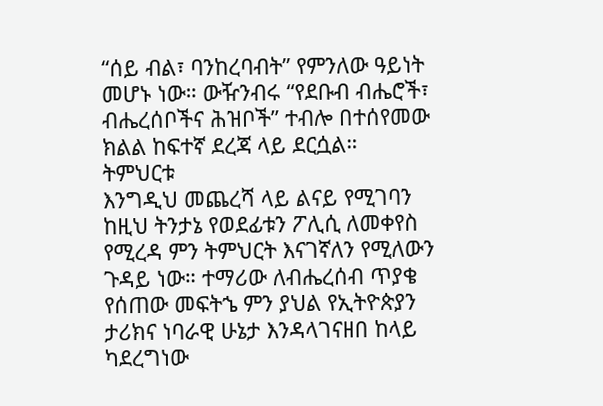“ሰይ ብል፣ ባንከረባብት” የምንለው ዓይነት መሆኑ ነው። ውዥንብሩ “የደቡብ ብሔሮች፣ ብሔረሰቦችና ሕዝቦች” ተብሎ በተሰየመው ክልል ከፍተኛ ደረጃ ላይ ደርሷል።
ትምህርቱ
እንግዲህ መጨረሻ ላይ ልናይ የሚገባን ከዚህ ትንታኔ የወደፊቱን ፖሊሲ ለመቀየስ የሚረዳ ምን ትምህርት እናገኛለን የሚለውን ጉዳይ ነው። ተማሪው ለብሔረሰብ ጥያቄ የሰጠው መፍትኄ ምን ያህል የኢትዮጵያን ታሪክና ነባራዊ ሁኔታ እንዳላገናዘበ ከላይ ካደረግነው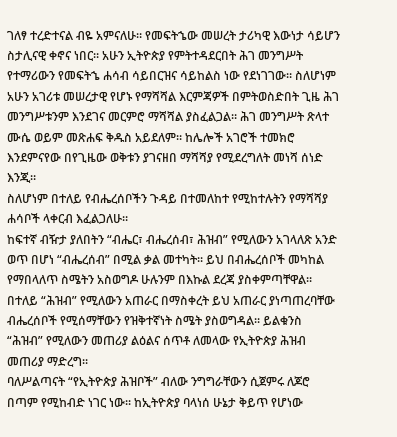ገለፃ ተረድተናል ብዬ አምናለሁ። የመፍትኄው መሠረት ታሪካዊ እውነታ ሳይሆን ስታሊናዊ ቀኖና ነበር። አሁን ኢትዮጵያ የምትተዳደርበት ሕገ መንግሥት የተማሪውን የመፍትኄ ሐሳብ ሳይበርዝና ሳይከልስ ነው የደነገገው። ስለሆነም አሁን አገሪቱ መሠረታዊ የሆኑ የማሻሻል እርምጃዎች በምትወስድበት ጊዜ ሕገ መንግሥቱንም እንደገና መርምሮ ማሻሻል ያስፈልጋል። ሕገ መንግሥት ጽላተ ሙሴ ወይም መጽሐፍ ቅዱስ አይደለም። ከሌሎች አገሮች ተመክሮ እንደምናየው በየጊዜው ወቅቱን ያገናዘበ ማሻሻያ የሚደረግለት መነሻ ሰነድ እንጂ።
ስለሆነም በተለይ የብሔረሰቦችን ጉዳይ በተመለከተ የሚከተሉትን የማሻሻያ ሐሳቦች ላቀርብ እፈልጋለሁ።
ከፍተኛ ብዥታ ያለበትን “ብሔር፣ ብሔረሰብ፣ ሕዝብ” የሚለውን አገላለጽ አንድ ወጥ በሆነ “ብሔረሰብ” በሚል ቃል መተካት፡፡ ይህ በብሔረሰቦች መካከል የማበላለጥ ስሜትን አስወግዶ ሁሉንም በእኩል ደረጃ ያስቀምጣቸዋል፡፡ በተለይ “ሕዝብ” የሚለውን አጠራር በማስቀረት ይህ አጠራር ያነጣጠረባቸው ብሔረሰቦች የሚሰማቸውን የዝቅተኛነት ስሜት ያስወግዳል፡፡ ይልቁንስ “ሕዝብ” የሚለውን መጠሪያ ልዕልና ሰጥቶ ለመላው የኢትዮጵያ ሕዝብ መጠሪያ ማድረግ፡፡
ባለሥልጣናት “የኢትዮጵያ ሕዝቦች” ብለው ንግግራቸውን ሲጀምሩ ለጆሮ በጣም የሚከብድ ነገር ነው፡፡ ከኢትዮጵያ ባላነሰ ሁኔታ ቅይጥ የሆነው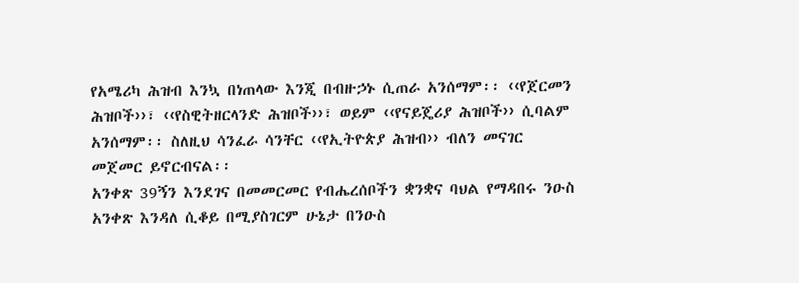የአሜሪካ ሕዝብ እንኳ በነጠላው እንጂ በብዙኃኑ ሲጠራ አንሰማም፡፡ ‹‹የጀርመን ሕዝቦች››፣ ‹‹የስዊትዘርላንድ ሕዝቦች››፣ ወይም ‹‹የናይጄሪያ ሕዝቦች›› ሲባልም አንሰማም፡፡ ስለዚህ ሳንፈራ ሳንቸር ‹‹የኢትዮጵያ ሕዝብ›› ብለን መናገር መጀመር ይኖርብናል፡፡
አንቀጽ 39ኝን እንደገና በመመርመር የብሔረሰቦችን ቋንቋና ባህል የማዳበሩ ንዑስ አንቀጽ እንዳለ ሲቆይ በሚያስገርም ሁኔታ በንዑስ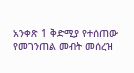አንቀጽ 1 ቅድሚያ የተሰጠው የመገንጠል መብት መሰረዝ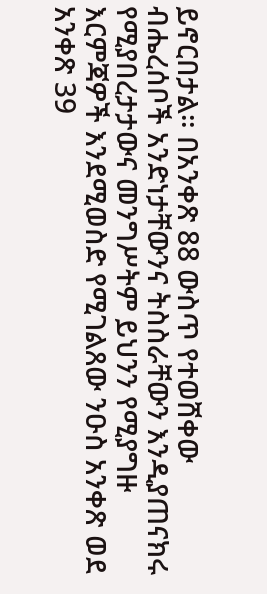ይኖርበታል። በአንቀጽ 88 ውስጥ የተወሸቀው ብሔረሰቦች አንድነታቸውንና ትስስራቸውን እንዲያጠናክሩ የሚያበረታታውና መንግሥትም ይህንን የሚያግዙ እርምጃዎች እንደሚወስድ የሚገልጸው ንዑስ አንቀጽ ወደ አንቀጽ 39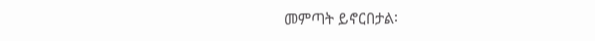መምጣት ይኖርበታል፡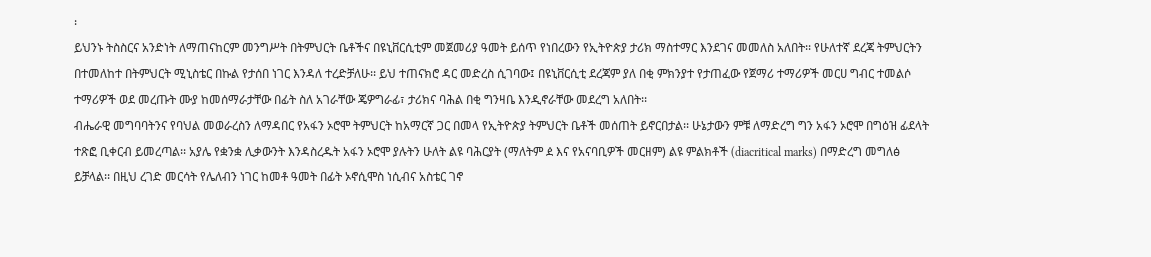፡
ይህንኑ ትስስርና አንድነት ለማጠናከርም መንግሥት በትምህርት ቤቶችና በዩኒቨርሲቲም መጀመሪያ ዓመት ይሰጥ የነበረውን የኢትዮጵያ ታሪክ ማስተማር እንደገና መመለስ አለበት፡፡ የሁለተኛ ደረጃ ትምህርትን በተመለከተ በትምህርት ሚኒስቴር በኩል የታሰበ ነገር እንዳለ ተረድቻለሁ፡፡ ይህ ተጠናክሮ ዳር መድረስ ሲገባው፤ በዩኒቨርሲቲ ደረጃም ያለ በቂ ምክንያተ የታጠፈው የጀማሪ ተማሪዎች መርሀ ግብር ተመልሶ ተማሪዎች ወደ መረጡት ሙያ ከመሰማራታቸው በፊት ስለ አገራቸው ጄዎግራፊ፣ ታሪክና ባሕል በቂ ግንዛቤ እንዲኖራቸው መደረግ አለበት፡፡
ብሔራዊ መግባባትንና የባህል መወራረስን ለማዳበር የአፋን ኦሮሞ ትምህርት ከአማርኛ ጋር በመላ የኢትዮጵያ ትምህርት ቤቶች መሰጠት ይኖርበታል፡፡ ሁኔታውን ምቹ ለማድረግ ግን አፋን ኦሮሞ በግዕዝ ፊደላት ተጽፎ ቢቀርብ ይመረጣል፡፡ አያሌ የቋንቋ ሊቃውንት እንዳስረዱት አፋን ኦሮሞ ያሉትን ሁለት ልዩ ባሕርያት (ማለትም ዸ እና የአናባቢዎች መርዘም) ልዩ ምልክቶች (diacritical marks) በማድረግ መግለፅ ይቻላል፡፡ በዚህ ረገድ መርሳት የሌለብን ነገር ከመቶ ዓመት በፊት ኦኖሲሞስ ነሲብና አስቴር ገኖ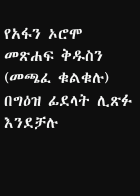የአፋን ኦሮሞ መጽሐፍ ቅዱስን (መጫፈ ቁልቁሉ) በግዕዝ ፊደላት ሊጽፉ እንደቻሉ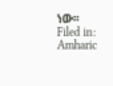ነው፡፡
Filed in: Amharic